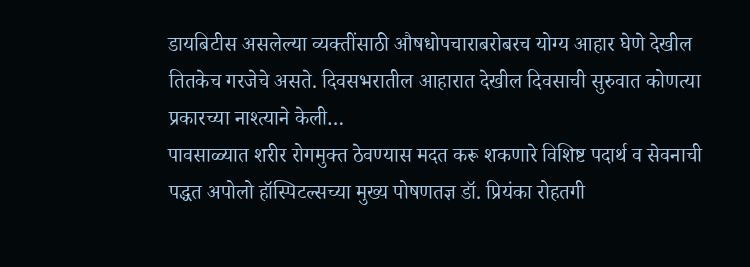डायबिटीस असलेल्या व्यक्तींसाठी औषधोपचाराबरोबरच योग्य आहार घेणे देखील तितकेच गरजेचे असते. दिवसभरातील आहारात देखील दिवसाची सुरुवात कोणत्या प्रकारच्या नाश्त्याने केली…
पावसाळ्यात शरीर रोगमुक्त ठेवण्यास मदत करू शकणारे विशिष्ट पदार्थ व सेवनाची पद्धत अपोलो हॉस्पिटल्सच्या मुख्य पोषणतज्ञ डॉ. प्रियंका रोहतगी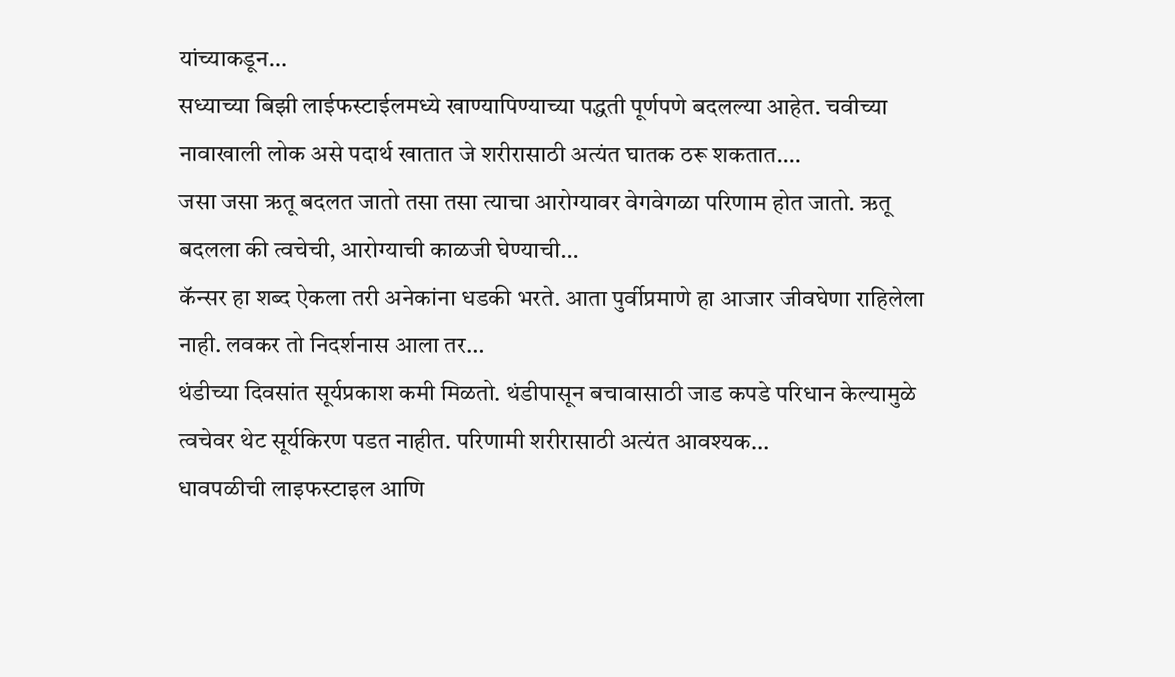यांच्याकडून…
सध्याच्या बिझी लाईफस्टाईलमध्ये खाण्यापिण्याच्या पद्धती पूर्णपणे बदलल्या आहेत. चवीच्या नावाखाली लोक असे पदार्थ खातात जे शरीरासाठी अत्यंत घातक ठरू शकतात.…
जसा जसा ऋतू बदलत जातो तसा तसा त्याचा आरोग्यावर वेगवेगळा परिणाम होत जातो. ऋतू बदलला की त्वचेची, आरोग्याची काळजी घेण्याची…
कॅन्सर हा शब्द ऐकला तरी अनेकांना धडकी भरते. आता पुर्वीप्रमाणे हा आजार जीवघेणा राहिलेला नाही. लवकर तो निदर्शनास आला तर…
थंडीच्या दिवसांत सूर्यप्रकाश कमी मिळतो. थंडीपासून बचावासाठी जाड कपडे परिधान केल्यामुळे त्वचेवर थेट सूर्यकिरण पडत नाहीत. परिणामी शरीरासाठी अत्यंत आवश्यक…
धावपळीची लाइफस्टाइल आणि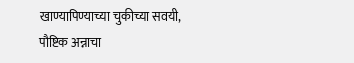खाण्यापिण्याच्या चुकीच्या सवयी, पौष्टिक अन्नाचा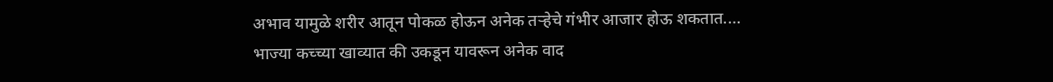अभाव यामुळे शरीर आतून पोकळ होऊन अनेक तऱ्हेचे गंभीर आजार होऊ शकतात.…
भाज्या कच्च्या खाव्यात की उकडून यावरून अनेक वाद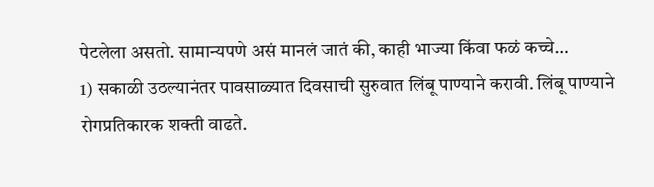पेटलेला असतो. सामान्यपणे असं मानलं जातं की, काही भाज्या किंवा फळं कच्चे…
1) सकाळी उठल्यानंतर पावसाळ्यात दिवसाची सुरुवात लिंबू पाण्याने करावी. लिंबू पाण्याने रोगप्रतिकारक शक्ती वाढते.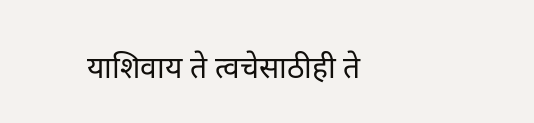याशिवाय ते त्वचेसाठीही ते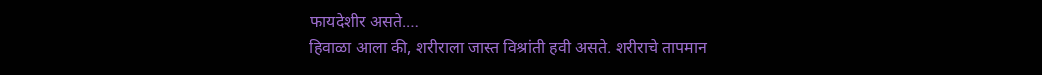फायदेशीर असते.…
हिवाळा आला की, शरीराला जास्त विश्रांती हवी असते. शरीराचे तापमान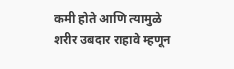कमी होते आणि त्यामुळे शरीर उबदार राहावे म्हणून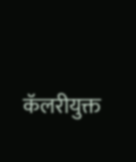कॅलरीयुक्त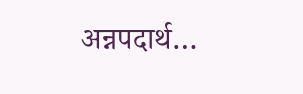अन्नपदार्थ…